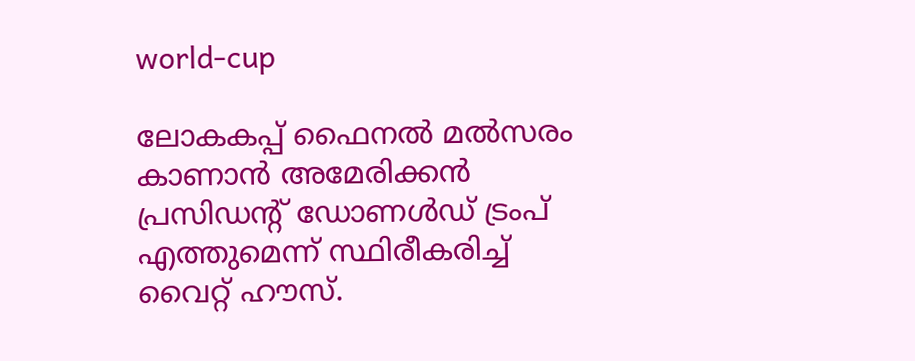world-cup

ലോകകപ്പ് ഫൈനല്‍ മല്‍സരം കാണാന്‍ അമേരിക്കന്‍ പ്രസിഡന്റ് ഡോണള്‍ഡ് ട്രംപ് എത്തുമെന്ന് സ്ഥിരീകരിച്ച് വൈറ്റ് ഹൗസ്.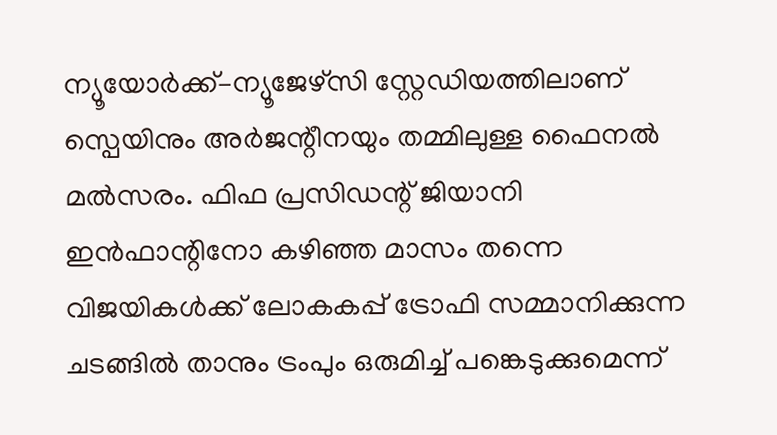ന്യൂയോർക്ക്–ന്യൂജേഴ്സി സ്റ്റേഡിയത്തിലാണ് സ്പെയിനും അർജന്റീനയും തമ്മിലുള്ള ഫൈനല്‍ മല്‍സരം. ഫിഫ പ്രസിഡന്റ് ജിയാനി ഇൻഫാന്റിനോ കഴിഞ്ഞ മാസം തന്നെ വിജയികൾക്ക് ലോകകപ്പ് ട്രോഫി സമ്മാനിക്കുന്ന ചടങ്ങിൽ താനും ട്രംപും ഒരുമിച്ച് പങ്കെടുക്കുമെന്ന്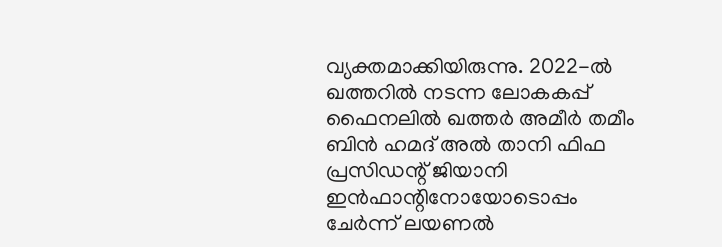വ്യക്തമാക്കിയിരുന്നു. 2022-ൽ ഖത്തറിൽ നടന്ന ലോകകപ്പ് ഫൈനലിൽ ഖത്തർ അമീർ തമീം ബിൻ ഹമദ് അൽ താനി ഫിഫ പ്രസിഡന്റ് ജിയാനി ഇൻഫാന്റിനോയോടൊപ്പം ചേർന്ന് ലയണൽ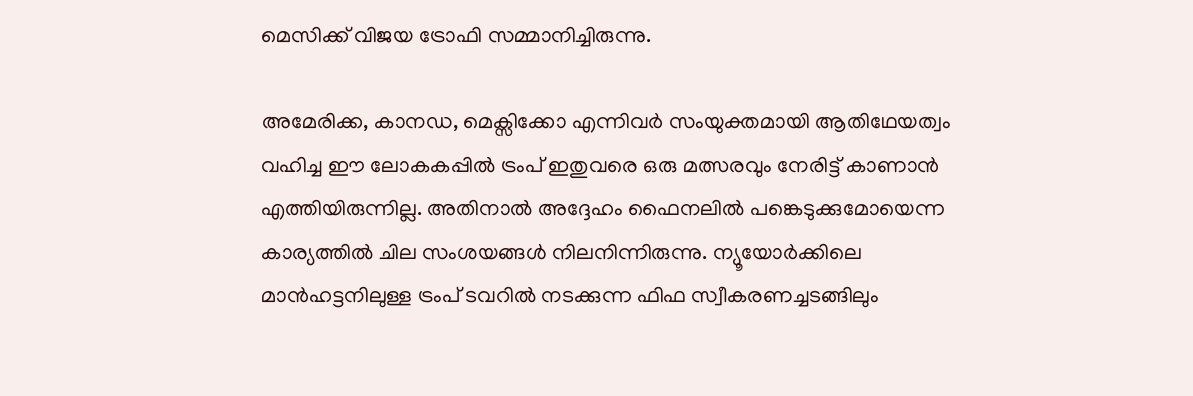മെസിക്ക് വിജയ ട്രോഫി സമ്മാനിച്ചിരുന്നു.

അമേരിക്ക, കാനഡ, മെക്സിക്കോ എന്നിവർ സംയുക്തമായി ആതിഥേയത്വം വഹിച്ച ഈ ലോകകപ്പിൽ ട്രംപ് ഇതുവരെ ഒരു മത്സരവും നേരിട്ട് കാണാൻ എത്തിയിരുന്നില്ല. അതിനാൽ അദ്ദേഹം ഫൈനലിൽ പങ്കെടുക്കുമോയെന്ന കാര്യത്തിൽ ചില സംശയങ്ങൾ നിലനിന്നിരുന്നു. ന്യൂയോർക്കിലെ മാൻഹട്ടനിലുള്ള ട്രംപ് ടവറിൽ നടക്കുന്ന ഫിഫ സ്വീകരണച്ചടങ്ങിലും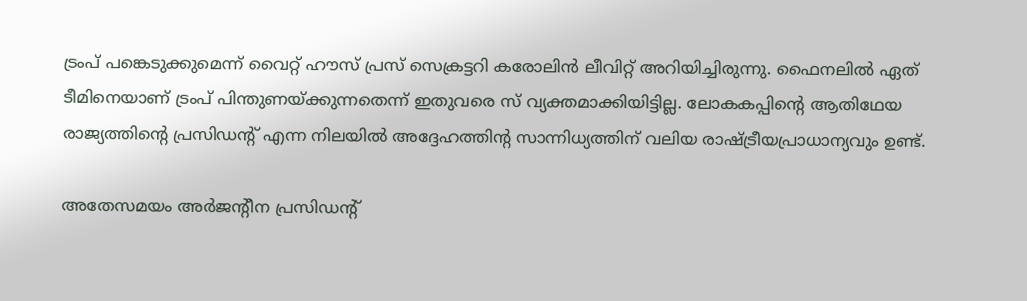ട്രംപ് പങ്കെടുക്കുമെന്ന് വൈറ്റ് ഹൗസ് പ്രസ് സെക്രട്ടറി കരോലിന്‍ ലീവിറ്റ് അറിയിച്ചിരുന്നു. ഫൈനലിൽ ഏത് ടീമിനെയാണ് ട്രംപ് പിന്തുണയ്ക്കുന്നതെന്ന് ഇതുവരെ സ് വ്യക്തമാക്കിയിട്ടില്ല. ലോകകപ്പിന്റെ ആതിഥേയ രാജ്യത്തിന്റെ പ്രസിഡന്റ് എന്ന നിലയിൽ അദ്ദേഹത്തിന്റ സാന്നിധ്യത്തിന് വലിയ രാഷ്ട്രീയപ്രാധാന്യവും ഉണ്ട്.

അതേസമയം അർജന്റീന പ്രസിഡന്റ്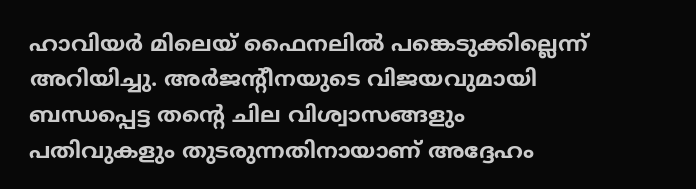ഹാവിയർ മിലെയ് ഫൈനലിൽ പങ്കെടുക്കില്ലെന്ന് അറിയിച്ചു. അർജന്റീനയുടെ വിജയവുമായി ബന്ധപ്പെട്ട തന്റെ ചില വിശ്വാസങ്ങളും പതിവുകളും തുടരുന്നതിനായാണ് അദ്ദേഹം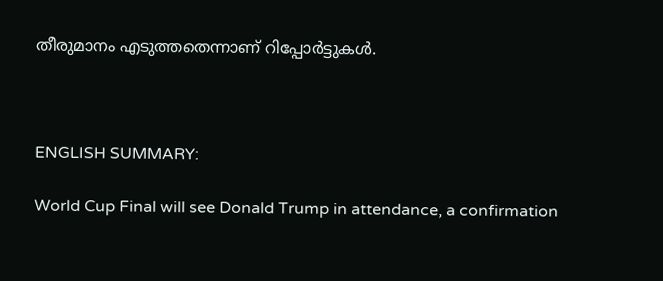തീരുമാനം എടുത്തതെന്നാണ് റിപ്പോര്‍ട്ടുകള്‍.



ENGLISH SUMMARY:

World Cup Final will see Donald Trump in attendance, a confirmation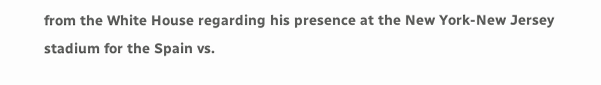from the White House regarding his presence at the New York-New Jersey stadium for the Spain vs.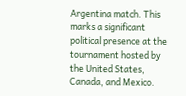Argentina match. This marks a significant political presence at the tournament hosted by the United States, Canada, and Mexico.